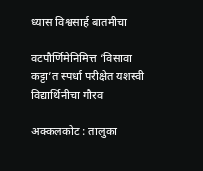ध्यास विश्वसार्ह बातमीचा

वटपौर्णिमेनिमित्त ‘विसावा कट्टा’त स्पर्धा परीक्षेत यशस्वी विद्यार्थिनीचा गौरव

अक्कलकोट : तालुका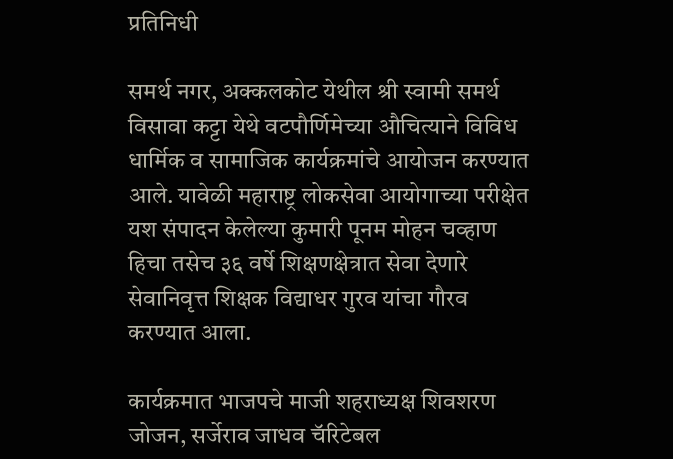प्रतिनिधी

समर्थ नगर, अक्कलकोट येथील श्री स्वामी समर्थ विसावा कट्टा येथे वटपौर्णिमेच्या औचित्याने विविध धार्मिक व सामाजिक कार्यक्रमांचे आयोजन करण्यात आले. यावेळी महाराष्ट्र लोकसेवा आयोगाच्या परीक्षेत यश संपादन केलेल्या कुमारी पूनम मोहन चव्हाण हिचा तसेच ३६ वर्षे शिक्षणक्षेत्रात सेवा देणारे सेवानिवृत्त शिक्षक विद्याधर गुरव यांचा गौरव करण्यात आला.

कार्यक्रमात भाजपचे माजी शहराध्यक्ष शिवशरण जोजन, सर्जेराव जाधव चॅरिटेबल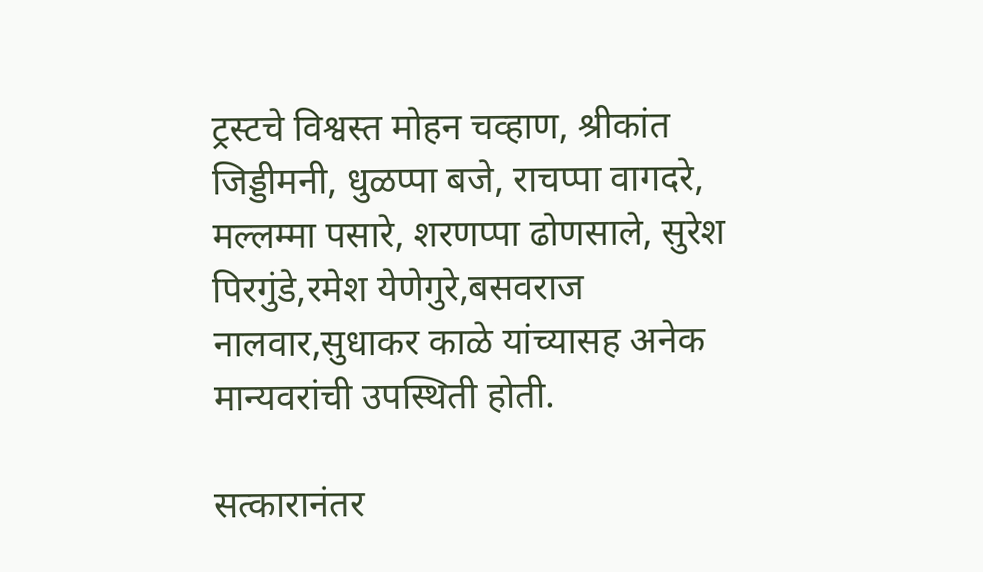ट्रस्टचे विश्वस्त मोहन चव्हाण, श्रीकांत जिड्डीमनी, धुळप्पा बजे, राचप्पा वागदरे, मल्लम्मा पसारे, शरणप्पा ढोणसाले, सुरेश पिरगुंडे,रमेश येणेगुरे,बसवराज नालवार,सुधाकर काळे यांच्यासह अनेक मान्यवरांची उपस्थिती होती.

सत्कारानंतर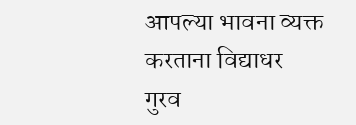आपल्या भावना व्यक्त करताना विद्याधर गुरव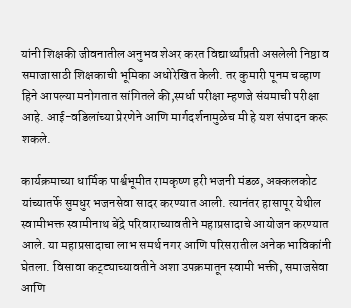यांनी शिक्षकी जीवनातील अनुभव शेअर करत विद्यार्थ्यांप्रती असलेली निष्ठा व समाजासाठी शिक्षकाची भूमिका अधोरेखित केली. तर कुमारी पूनम चव्हाण हिने आपल्या मनोगतात सांगितले की,स्पर्धा परीक्षा म्हणजे संयमाची परीक्षा आहे. आई-वडिलांच्या प्रेरणेने आणि मार्गदर्शनामुळेच मी हे यश संपादन करू शकले.

कार्यक्रमाच्या धार्मिक पार्श्वभूमीत रामकृष्ण हरी भजनी मंडळ, अक्कलकोट यांच्यातर्फे सुमधुर भजनसेवा सादर करण्यात आली. त्यानंतर हासापूर येथील स्वामीभक्त स्वामीनाथ बेंद्रे परिवाराच्यावतीने महाप्रसादाचे आयोजन करण्यात आले. या महाप्रसादाचा लाभ समर्थ नगर आणि परिसरातील अनेक भाविकांनी घेतला. विसावा कट्ट्याच्यावतीने अशा उपक्रमातून स्वामी भक्ती, समाजसेवा आणि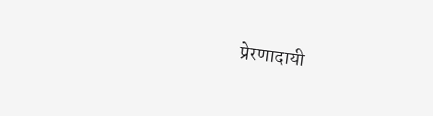प्रेरणादायी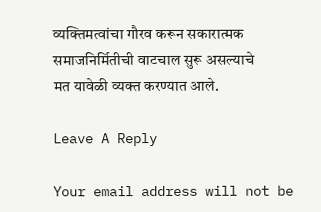व्यक्तिमत्वांचा गौरव करून सकारात्मक समाजनिर्मितीची वाटचाल सुरू असल्याचे
मत यावेळी व्यक्त करण्यात आले.

Leave A Reply

Your email address will not be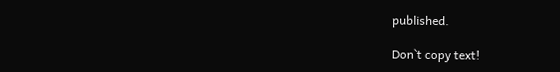published.

Don`t copy text!